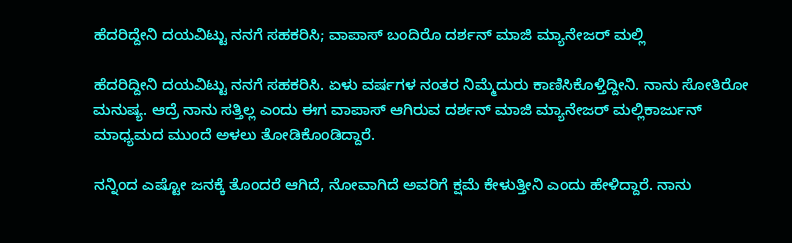ಹೆದರಿದ್ದೇನಿ ದಯವಿಟ್ಟು ನನಗೆ ಸಹಕರಿಸಿ; ವಾಪಾಸ್ ಬಂದಿರೊ ದರ್ಶನ್ ಮಾಜಿ ಮ್ಯಾನೇಜರ್ ಮಲ್ಲಿ

ಹೆದರಿದ್ದೀನಿ ದಯವಿಟ್ಟು ನನಗೆ ಸಹಕರಿಸಿ. ಏಳು ವರ್ಷಗಳ ನಂತರ ನಿಮ್ಮೆದುರು ಕಾಣಿಸಿಕೊಳ್ತಿದ್ದೀನಿ. ನಾನು ಸೋತಿರೋ ಮನುಷ್ಯ. ಆದ್ರೆ ನಾನು ಸತ್ತಿಲ್ಲ ಎಂದು ಈಗ ವಾಪಾಸ್ ಆಗಿರುವ ದರ್ಶನ್ ಮಾಜಿ ಮ್ಯಾನೇಜರ್ ಮಲ್ಲಿಕಾರ್ಜುನ್ ಮಾಧ್ಯಮದ ಮುಂದೆ ಅಳಲು ತೋಡಿಕೊಂಡಿದ್ದಾರೆ.

ನನ್ನಿಂದ ಎಷ್ಟೋ ಜನಕ್ಕೆ ತೊಂದರೆ ಆಗಿದೆ, ನೋವಾಗಿದೆ ಅವರಿಗೆ ಕ್ಷಮೆ ಕೇಳುತ್ತೀನಿ ಎಂದು ಹೇಳಿದ್ದಾರೆ. ನಾನು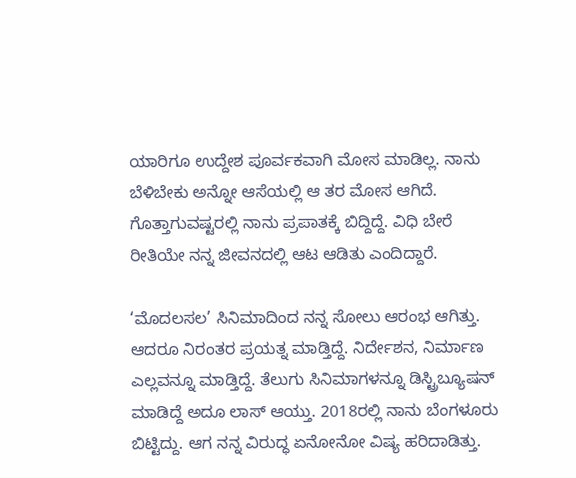ಯಾರಿಗೂ ಉದ್ದೇಶ ಪೂರ್ವಕವಾಗಿ ಮೋಸ ಮಾಡಿಲ್ಲ. ನಾನು ಬೆಳಿಬೇಕು ಅನ್ನೋ ಆಸೆಯಲ್ಲಿ ಆ ತರ ಮೋಸ ಆಗಿದೆ. ಗೊತ್ತಾಗುವಷ್ಟರಲ್ಲಿ ನಾನು ಪ್ರಪಾತಕ್ಕೆ ಬಿದ್ದಿದ್ದೆ. ವಿಧಿ ಬೇರೆ ರೀತಿಯೇ ನನ್ನ ಜೀವನದಲ್ಲಿ ಆಟ ಆಡಿತು ಎಂದಿದ್ದಾರೆ.

‘ಮೊದಲಸಲ’ ಸಿನಿಮಾದಿಂದ ನನ್ನ ಸೋಲು ಆರಂಭ ಆಗಿತ್ತು. ಆದರೂ ನಿರಂತರ ಪ್ರಯತ್ನ ಮಾಡ್ತಿದ್ದೆ. ನಿರ್ದೇಶನ, ನಿರ್ಮಾಣ ಎಲ್ಲವನ್ನೂ ಮಾಡ್ತಿದ್ದೆ. ತೆಲುಗು ಸಿನಿಮಾಗಳನ್ನೂ ಡಿಸ್ಟ್ರಿಬ್ಯೂಷನ್ ಮಾಡಿದ್ದೆ ಅದೂ ಲಾಸ್ ಆಯ್ತು. 2018ರಲ್ಲಿ ನಾನು ಬೆಂಗಳೂರು ಬಿಟ್ಟಿದ್ದು. ಆಗ ನನ್ನ ವಿರುದ್ಧ ಏನೋನೋ ವಿಷ್ಯ ಹರಿದಾಡಿತ್ತು.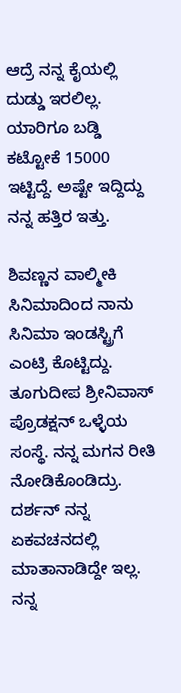ಆದ್ರೆ ನನ್ನ ಕೈಯಲ್ಲಿ ದುಡ್ಡು ಇರಲಿಲ್ಲ. ಯಾರಿಗೂ ಬಡ್ಡಿ ಕಟ್ಟೋಕೆ 15000 ಇಟ್ಟಿದ್ದೆ. ಅಷ್ಟೇ ಇದ್ದಿದ್ದು ನನ್ನ ಹತ್ತಿರ ಇತ್ತು.

ಶಿವಣ್ಣನ ವಾಲ್ಮೀಕಿ ಸಿನಿಮಾದಿಂದ ನಾನು ಸಿನಿಮಾ ಇಂಡಸ್ಟ್ರಿಗೆ ಎಂಟ್ರಿ ಕೊಟ್ಟಿದ್ದು. ತೂಗುದೀಪ ಶ್ರೀನಿವಾಸ್ ಪ್ರೊಡಕ್ಷನ್ ಒಳ್ಳೆಯ ಸಂಸ್ಥೆ. ನನ್ನ ಮಗನ ರೀತಿ ನೋಡಿಕೊಂಡಿದ್ರು. ದರ್ಶನ್ ನನ್ನ ಏಕವಚನದಲ್ಲಿ ಮಾತಾನಾಡಿದ್ದೇ ಇಲ್ಲ. ನನ್ನ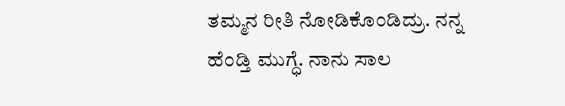ತಮ್ಮನ ರೀತಿ ನೋಡಿಕೊಂಡಿದ್ರು. ನನ್ನ ಹೆಂಡ್ತಿ ಮುಗ್ಧೆ. ನಾನು ಸಾಲ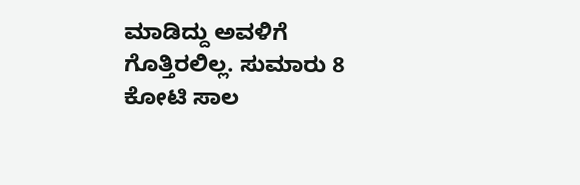ಮಾಡಿದ್ದು ಅವಳಿಗೆ ಗೊತ್ತಿರಲಿಲ್ಲ. ಸುಮಾರು 8 ಕೋಟಿ ಸಾಲ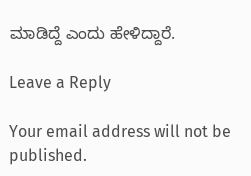ಮಾಡಿದ್ದೆ ಎಂದು ಹೇಳಿದ್ದಾರೆ.

Leave a Reply

Your email address will not be published.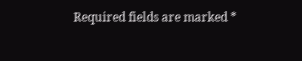Required fields are marked *